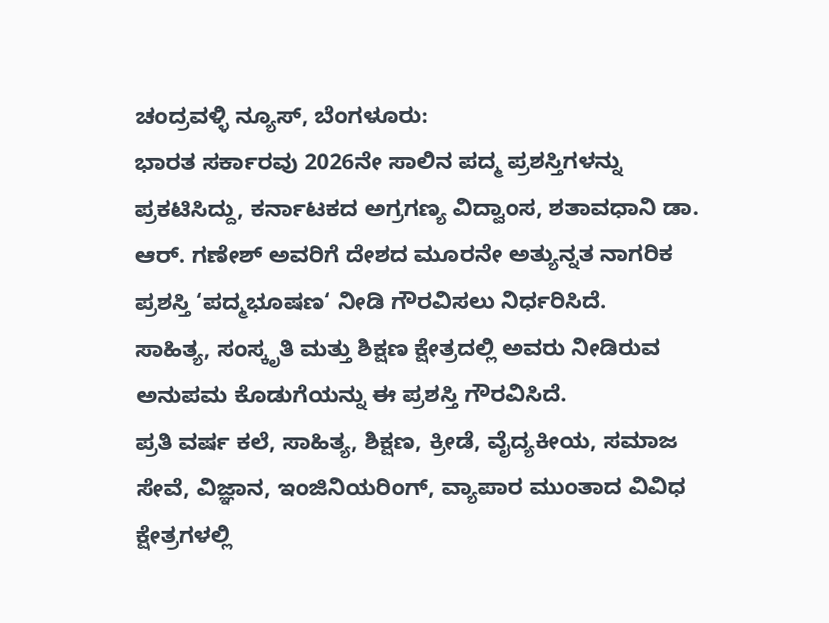ಚಂದ್ರವಳ್ಳಿ ನ್ಯೂಸ್, ಬೆಂಗಳೂರು:
ಭಾರತ ಸರ್ಕಾರವು 2026ನೇ ಸಾಲಿನ ಪದ್ಮ ಪ್ರಶಸ್ತಿಗಳನ್ನು ಪ್ರಕಟಿಸಿದ್ದು, ಕರ್ನಾಟಕದ ಅಗ್ರಗಣ್ಯ ವಿದ್ವಾಂಸ, ಶತಾವಧಾನಿ ಡಾ. ಆರ್. ಗಣೇಶ್ ಅವರಿಗೆ ದೇಶದ ಮೂರನೇ ಅತ್ಯುನ್ನತ ನಾಗರಿಕ ಪ್ರಶಸ್ತಿ ‘ಪದ್ಮಭೂಷಣ‘ ನೀಡಿ ಗೌರವಿಸಲು ನಿರ್ಧರಿಸಿದೆ.
ಸಾಹಿತ್ಯ, ಸಂಸ್ಕೃತಿ ಮತ್ತು ಶಿಕ್ಷಣ ಕ್ಷೇತ್ರದಲ್ಲಿ ಅವರು ನೀಡಿರುವ ಅನುಪಮ ಕೊಡುಗೆಯನ್ನು ಈ ಪ್ರಶಸ್ತಿ ಗೌರವಿಸಿದೆ.
ಪ್ರತಿ ವರ್ಷ ಕಲೆ, ಸಾಹಿತ್ಯ, ಶಿಕ್ಷಣ, ಕ್ರೀಡೆ, ವೈದ್ಯಕೀಯ, ಸಮಾಜ ಸೇವೆ, ವಿಜ್ಞಾನ, ಇಂಜಿನಿಯರಿಂಗ್, ವ್ಯಾಪಾರ ಮುಂತಾದ ವಿವಿಧ ಕ್ಷೇತ್ರಗಳಲ್ಲಿ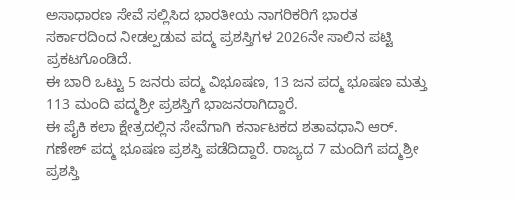ಅಸಾಧಾರಣ ಸೇವೆ ಸಲ್ಲಿಸಿದ ಭಾರತೀಯ ನಾಗರಿಕರಿಗೆ ಭಾರತ ಸರ್ಕಾರದಿಂದ ನೀಡಲ್ಪಡುವ ಪದ್ಮ ಪ್ರಶಸ್ತಿಗಳ 2026ನೇ ಸಾಲಿನ ಪಟ್ಟಿ ಪ್ರಕಟಗೊಂಡಿದೆ.
ಈ ಬಾರಿ ಒಟ್ಟು 5 ಜನರು ಪದ್ಮ ವಿಭೂಷಣ, 13 ಜನ ಪದ್ಮ ಭೂಷಣ ಮತ್ತು 113 ಮಂದಿ ಪದ್ಮಶ್ರೀ ಪ್ರಶಸ್ತಿಗೆ ಭಾಜನರಾಗಿದ್ದಾರೆ.
ಈ ಪೈಕಿ ಕಲಾ ಕ್ಷೇತ್ರದಲ್ಲಿನ ಸೇವೆಗಾಗಿ ಕರ್ನಾಟಕದ ಶತಾವಧಾನಿ ಆರ್. ಗಣೇಶ್ ಪದ್ಮ ಭೂಷಣ ಪ್ರಶಸ್ತಿ ಪಡೆದಿದ್ದಾರೆ. ರಾಜ್ಯದ 7 ಮಂದಿಗೆ ಪದ್ಮಶ್ರೀ ಪ್ರಶಸ್ತಿ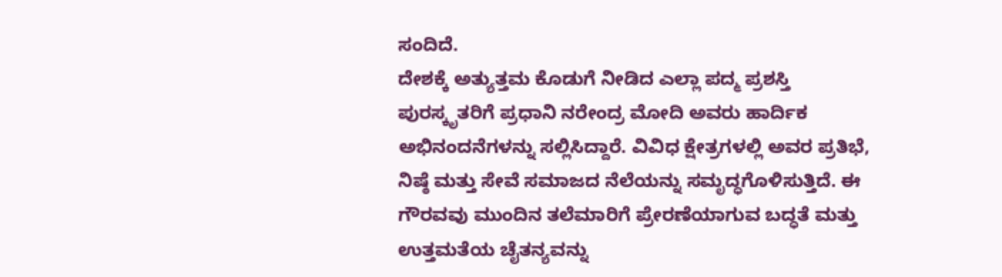ಸಂದಿದೆ.
ದೇಶಕ್ಕೆ ಅತ್ಯುತ್ತಮ ಕೊಡುಗೆ ನೀಡಿದ ಎಲ್ಲಾ ಪದ್ಮ ಪ್ರಶಸ್ತಿ ಪುರಸ್ಕೃತರಿಗೆ ಪ್ರಧಾನಿ ನರೇಂದ್ರ ಮೋದಿ ಅವರು ಹಾರ್ದಿಕ ಅಭಿನಂದನೆಗಳನ್ನು ಸಲ್ಲಿಸಿದ್ದಾರೆ. ವಿವಿಧ ಕ್ಷೇತ್ರಗಳಲ್ಲಿ ಅವರ ಪ್ರತಿಭೆ, ನಿಷ್ಠೆ ಮತ್ತು ಸೇವೆ ಸಮಾಜದ ನೆಲೆಯನ್ನು ಸಮೃದ್ಧಗೊಳಿಸುತ್ತಿದೆ. ಈ ಗೌರವವು ಮುಂದಿನ ತಲೆಮಾರಿಗೆ ಪ್ರೇರಣೆಯಾಗುವ ಬದ್ಧತೆ ಮತ್ತು ಉತ್ತಮತೆಯ ಚೈತನ್ಯವನ್ನು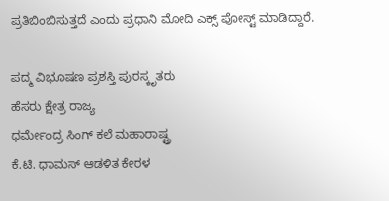ಪ್ರತಿಬಿಂಬಿಸುತ್ತದೆ ಎಂದು ಪ್ರಧಾನಿ ಮೋದಿ ಎಕ್ಸ್ ಪೋಸ್ಟ್ ಮಾಡಿದ್ದಾರೆ.

ಪದ್ಮ ವಿಭೂಷಣ ಪ್ರಶಸ್ತಿ ಪುರಸ್ಕೃತರು
ಹೆಸರು ಕ್ಷೇತ್ರ ರಾಜ್ಯ
ಧರ್ಮೇಂದ್ರ ಸಿಂಗ್ ಕಲೆ ಮಹಾರಾಷ್ಟ್ರ
ಕೆ.ಟಿ. ಧಾಮಸ್ ಆಡಳಿತ ಕೇರಳ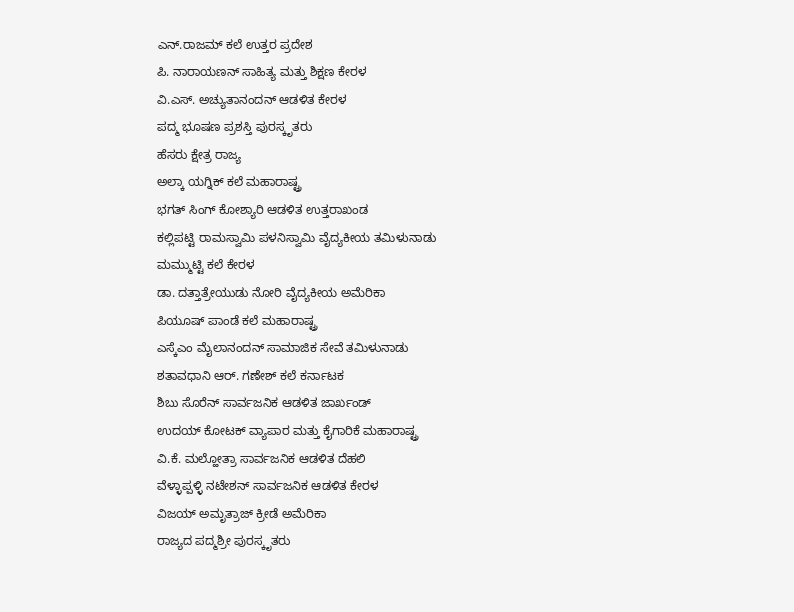ಎನ್.ರಾಜಮ್ ಕಲೆ ಉತ್ತರ ಪ್ರದೇಶ
ಪಿ. ನಾರಾಯಣನ್ ಸಾಹಿತ್ಯ ಮತ್ತು ಶಿಕ್ಷಣ ಕೇರಳ
ವಿ.ಎಸ್. ಅಚ್ಯುತಾನಂದನ್ ಆಡಳಿತ ಕೇರಳ
ಪದ್ಮ ಭೂಷಣ ಪ್ರಶಸ್ತಿ ಪುರಸ್ಕೃತರು
ಹೆಸರು ಕ್ಷೇತ್ರ ರಾಜ್ಯ
ಅಲ್ಕಾ ಯಗ್ನಿಕ್ ಕಲೆ ಮಹಾರಾಷ್ಟ್ರ
ಭಗತ್ ಸಿಂಗ್ ಕೋಶ್ಯಾರಿ ಆಡಳಿತ ಉತ್ತರಾಖಂಡ
ಕಲ್ಲಿಪಟ್ಟಿ ರಾಮಸ್ವಾಮಿ ಪಳನಿಸ್ವಾಮಿ ವೈದ್ಯಕೀಯ ತಮಿಳುನಾಡು
ಮಮ್ಮುಟ್ಟಿ ಕಲೆ ಕೇರಳ
ಡಾ. ದತ್ತಾತ್ರೇಯುಡು ನೋರಿ ವೈದ್ಯಕೀಯ ಅಮೆರಿಕಾ
ಪಿಯೂಷ್ ಪಾಂಡೆ ಕಲೆ ಮಹಾರಾಷ್ಟ್ರ
ಎಸ್ಕೆಎಂ ಮೈಲಾನಂದನ್ ಸಾಮಾಜಿಕ ಸೇವೆ ತಮಿಳುನಾಡು
ಶತಾವಧಾನಿ ಆರ್. ಗಣೇಶ್ ಕಲೆ ಕರ್ನಾಟಕ
ಶಿಬು ಸೊರೆನ್ ಸಾರ್ವಜನಿಕ ಆಡಳಿತ ಜಾರ್ಖಂಡ್
ಉದಯ್ ಕೋಟಕ್ ವ್ಯಾಪಾರ ಮತ್ತು ಕೈಗಾರಿಕೆ ಮಹಾರಾಷ್ಟ್ರ
ವಿ.ಕೆ. ಮಲ್ಹೋತ್ರಾ ಸಾರ್ವಜನಿಕ ಆಡಳಿತ ದೆಹಲಿ
ವೆಳ್ಳಾಪ್ಪಳ್ಳಿ ನಟೇಶನ್ ಸಾರ್ವಜನಿಕ ಆಡಳಿತ ಕೇರಳ
ವಿಜಯ್ ಅಮೃತ್ರಾಜ್ ಕ್ರೀಡೆ ಅಮೆರಿಕಾ
ರಾಜ್ಯದ ಪದ್ಮಶ್ರೀ ಪುರಸ್ಕೃತರು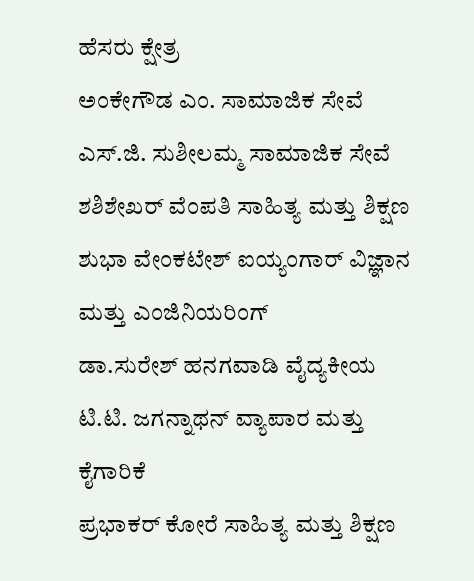ಹೆಸರು ಕ್ಷೇತ್ರ
ಅಂಕೇಗೌಡ ಎಂ. ಸಾಮಾಜಿಕ ಸೇವೆ
ಎಸ್.ಜಿ. ಸುಶೀಲಮ್ಮ ಸಾಮಾಜಿಕ ಸೇವೆ
ಶಶಿಶೇಖರ್ ವೆಂಪತಿ ಸಾಹಿತ್ಯ ಮತ್ತು ಶಿಕ್ಷಣ
ಶುಭಾ ವೇಂಕಟೇಶ್ ಐಯ್ಯಂಗಾರ್ ವಿಜ್ಞಾನ ಮತ್ತು ಎಂಜಿನಿಯರಿಂಗ್
ಡಾ.ಸುರೇಶ್ ಹನಗವಾಡಿ ವೈದ್ಯಕೀಯ
ಟಿ.ಟಿ. ಜಗನ್ನಾಥನ್ ವ್ಯಾಪಾರ ಮತ್ತು ಕೈಗಾರಿಕೆ
ಪ್ರಭಾಕರ್ ಕೋರೆ ಸಾಹಿತ್ಯ ಮತ್ತು ಶಿಕ್ಷಣ